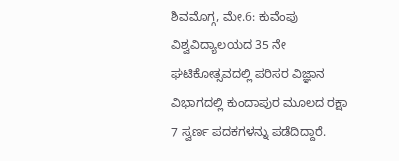ಶಿವಮೊಗ್ಗ, ಮೇ.6: ಕುವೆಂಪು ವಿಶ್ವವಿದ್ಯಾಲಯದ 35 ನೇ ಘಟಿಕೋತ್ಸವದಲ್ಲಿ ಪರಿಸರ ವಿಜ್ಞಾನ ವಿಭಾಗದಲ್ಲಿ ಕುಂದಾಪುರ ಮೂಲದ ರಕ್ಷಾ 7 ಸ್ವರ್ಣ ಪದಕಗಳನ್ನು ಪಡೆದಿದ್ದಾರೆ.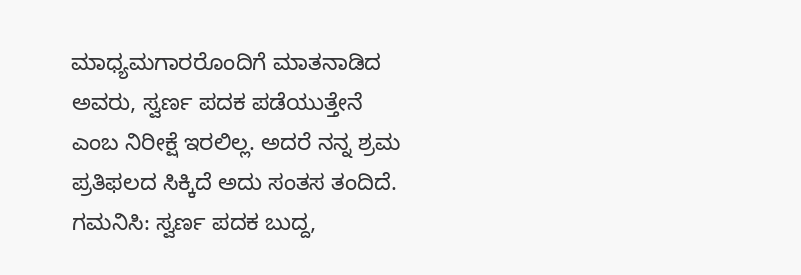ಮಾಧ್ಯಮಗಾರರೊಂದಿಗೆ ಮಾತನಾಡಿದ ಅವರು, ಸ್ವರ್ಣ ಪದಕ ಪಡೆಯುತ್ತೇನೆ ಎಂಬ ನಿರೀಕ್ಷೆ ಇರಲಿಲ್ಲ. ಅದರೆ ನನ್ನ ಶ್ರಮ ಪ್ರತಿಫಲದ ಸಿಕ್ಕಿದೆ ಅದು ಸಂತಸ ತಂದಿದೆ.
ಗಮನಿಸಿ: ಸ್ವರ್ಣ ಪದಕ ಬುದ್ದ,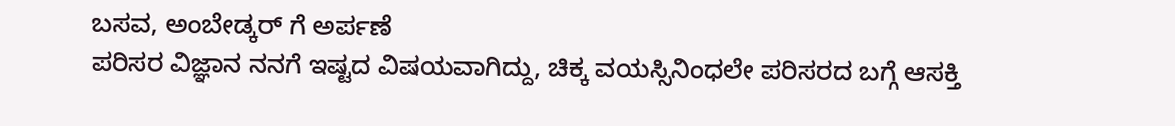ಬಸವ, ಅಂಬೇಡ್ಕರ್ ಗೆ ಅರ್ಪಣೆ
ಪರಿಸರ ವಿಜ್ಞಾನ ನನಗೆ ಇಷ್ಟದ ವಿಷಯವಾಗಿದ್ದು, ಚಿಕ್ಕ ವಯಸ್ಸಿನಿಂಧಲೇ ಪರಿಸರದ ಬಗ್ಗೆ ಆಸಕ್ತಿ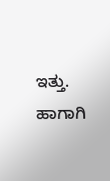ಇತ್ತು. ಹಾಗಾಗಿ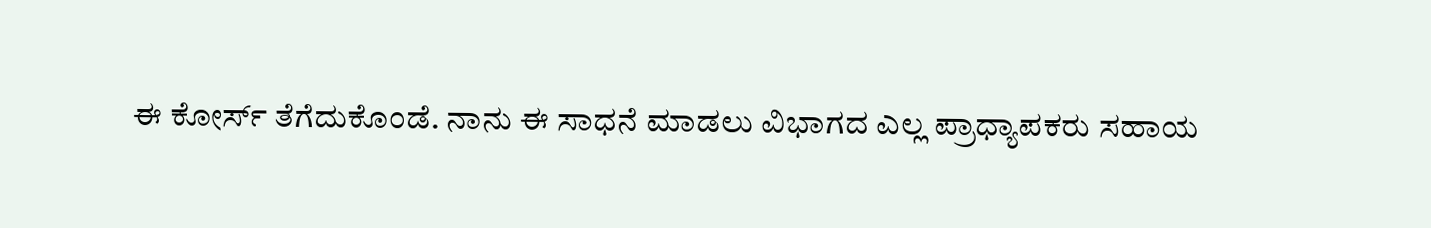ಈ ಕೋರ್ಸ್ ತೆಗೆದುಕೊಂಡೆ. ನಾನು ಈ ಸಾಧನೆ ಮಾಡಲು ವಿಭಾಗದ ಎಲ್ಲ ಪ್ರಾಧ್ಯಾಪಕರು ಸಹಾಯ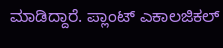ಮಾಡಿದ್ದಾರೆ. ಪ್ಲಾಂಟ್ ಎಕಾಲಜಿಕಲ್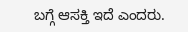ಬಗ್ಗೆ ಆಸಕ್ತಿ ಇದೆ ಎಂದರು.